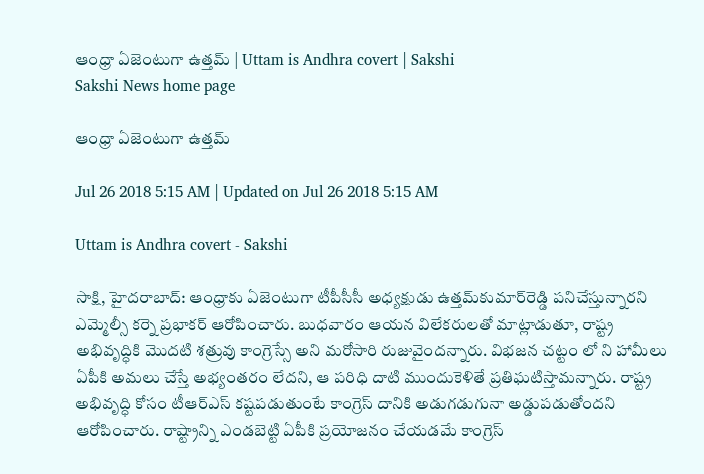ఆంధ్రా ఏజెంటుగా ఉత్తమ్‌ | Uttam is Andhra covert | Sakshi
Sakshi News home page

ఆంధ్రా ఏజెంటుగా ఉత్తమ్‌

Jul 26 2018 5:15 AM | Updated on Jul 26 2018 5:15 AM

Uttam is Andhra covert - Sakshi

సాక్షి, హైదరాబాద్‌: ఆంధ్రాకు ఏజెంటుగా టీపీసీసీ అధ్యక్షుడు ఉత్తమ్‌కుమార్‌రెడ్డి పనిచేస్తున్నారని ఎమ్మెల్సీ కర్నె ప్రభాకర్‌ ఆరోపించారు. బుధవారం ఆయన విలేకరులతో మాట్లాడుతూ, రాష్ట్ర అభివృద్ధికి మొదటి శత్రువు కాంగ్రెస్సే అని మరోసారి రుజువైందన్నారు. విభజన చట్టం లో ని హామీలు ఏపీకి అమలు చేస్తే అభ్యంతరం లేదని, ఆ పరిధి దాటి ముందుకెళితే ప్రతిఘటిస్తామన్నారు. రాష్ట్ర అభివృద్ధి కోసం టీఆర్‌ఎస్‌ కష్టపడుతుంటే కాంగ్రెస్‌ దానికి అడుగడుగునా అడ్డుపడుతోందని ఆరోపించారు. రాష్ట్రాన్ని ఎండబెట్టి ఏపీకి ప్రయోజనం చేయడమే కాంగ్రెస్‌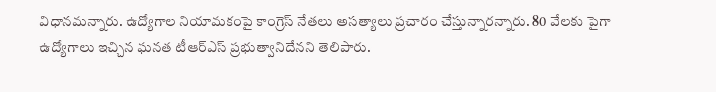విధానమన్నారు. ఉద్యోగాల నియామకంపై కాంగ్రెస్‌ నేతలు అసత్యాలు ప్రచారం చేస్తున్నారన్నారు. 80 వేలకు పైగా ఉద్యోగాలు ఇచ్చిన ఘనత టీఆర్‌ఎస్‌ ప్రభుత్వానిదేనని తెలిపారు.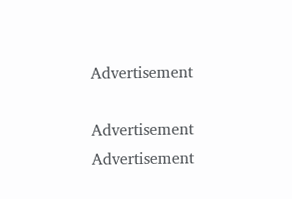Advertisement

Advertisement
Advertisement